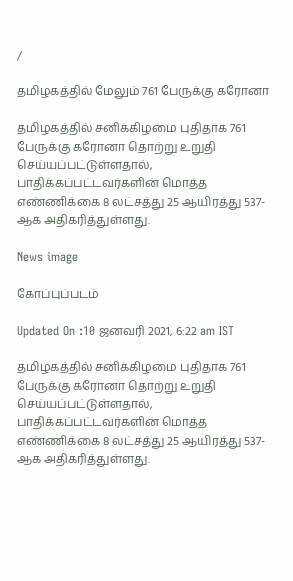/

தமிழகத்தில் மேலும் 761 பேருக்கு கரோனா

தமிழகத்தில் சனிக்கிழமை புதிதாக 761 பேருக்கு கரோனா தொற்று உறுதி செய்யப்பட்டுள்ளதால், பாதிக்கப்பட்டவர்களின் மொத்த எண்ணிக்கை 8 லட்சத்து 25 ஆயிரத்து 537- ஆக அதிகரித்துள்ளது.

News image

கோப்புப்படம்

Updated On :10 ஜனவரி 2021, 6:22 am IST

தமிழகத்தில் சனிக்கிழமை புதிதாக 761 பேருக்கு கரோனா தொற்று உறுதி செய்யப்பட்டுள்ளதால், பாதிக்கப்பட்டவர்களின் மொத்த எண்ணிக்கை 8 லட்சத்து 25 ஆயிரத்து 537- ஆக அதிகரித்துள்ளது.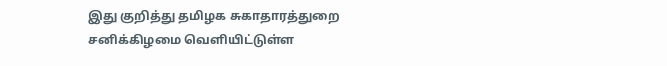இது குறித்து தமிழக சுகாதாரத்துறை சனிக்கிழமை வெளியிட்டுள்ள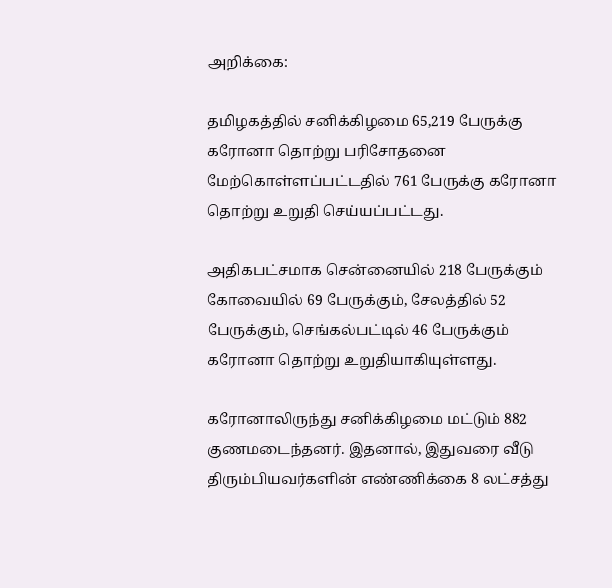அறிக்கை:

தமிழகத்தில் சனிக்கிழமை 65,219 பேருக்கு கரோனா தொற்று பரிசோதனை மேற்கொள்ளப்பட்டதில் 761 பேருக்கு கரோனா தொற்று உறுதி செய்யப்பட்டது.

அதிகபட்சமாக சென்னையில் 218 பேருக்கும் கோவையில் 69 பேருக்கும், சேலத்தில் 52 பேருக்கும், செங்கல்பட்டில் 46 பேருக்கும் கரோனா தொற்று உறுதியாகியுள்ளது.

கரோனாலிருந்து சனிக்கிழமை மட்டும் 882 குணமடைந்தனர். இதனால், இதுவரை வீடு திரும்பியவர்களின் எண்ணிக்கை 8 லட்சத்து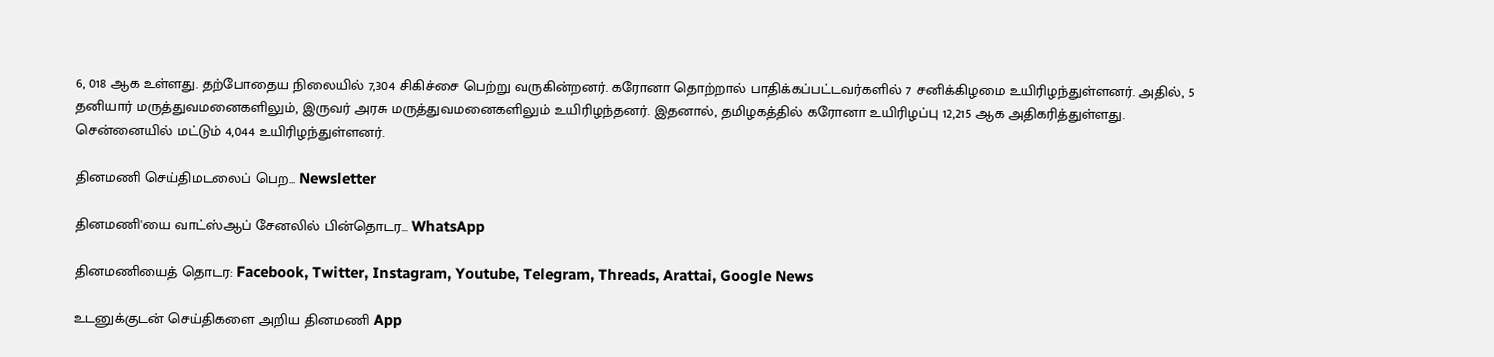6, 018 ஆக உள்ளது. தற்போதைய நிலையில் 7,304 சிகிச்சை பெற்று வருகின்றனர். கரோனா தொற்றால் பாதிக்கப்பட்டவர்களில் 7 சனிக்கிழமை உயிரிழந்துள்ளனர். அதில், 5 தனியார் மருத்துவமனைகளிலும், இருவர் அரசு மருத்துவமனைகளிலும் உயிரிழந்தனர். இதனால், தமிழகத்தில் கரோனா உயிரிழப்பு 12,215 ஆக அதிகரித்துள்ளது. சென்னையில் மட்டும் 4,044 உயிரிழந்துள்ளனர்.

தினமணி செய்திமடலைப் பெற... Newsletter

தினமணி'யை வாட்ஸ்ஆப் சேனலில் பின்தொடர... WhatsApp

தினமணியைத் தொடர: Facebook, Twitter, Instagram, Youtube, Telegram, Threads, Arattai, Google News

உடனுக்குடன் செய்திகளை அறிய தினமணி App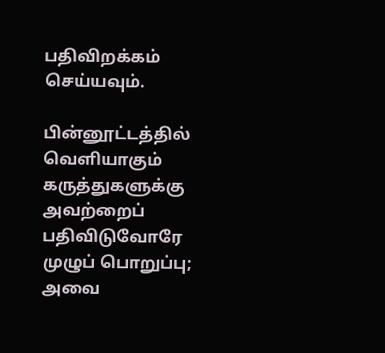பதிவிறக்கம் செய்யவும்.

பின்னூட்டத்தில் வெளியாகும் கருத்துகளுக்கு அவற்றைப் பதிவிடுவோரே முழுப் பொறுப்பு; அவை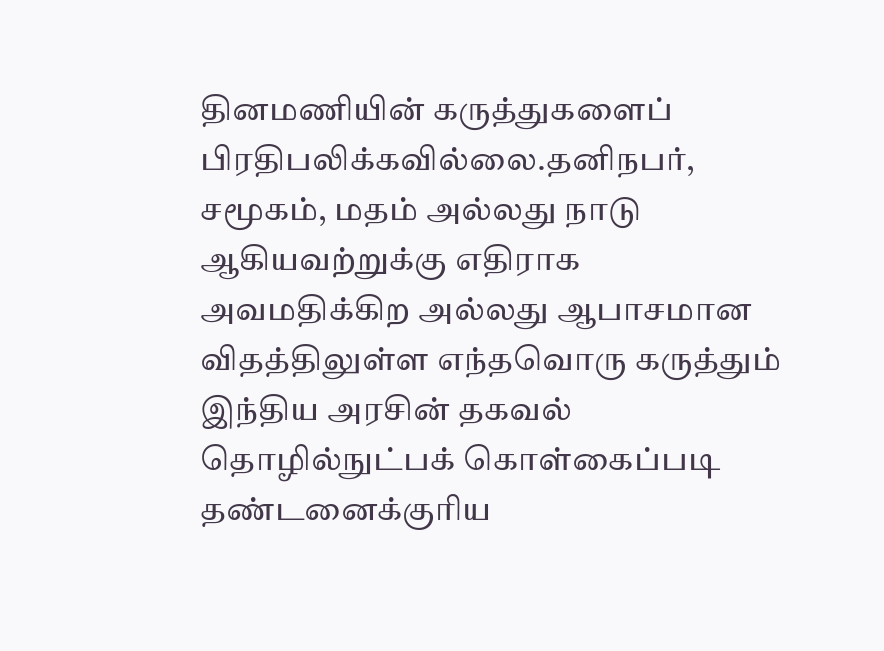தினமணியின் கருத்துகளைப் பிரதிபலிக்கவில்லை.தனிநபர், சமூகம், மதம் அல்லது நாடு ஆகியவற்றுக்கு எதிராக அவமதிக்கிற அல்லது ஆபாசமான விதத்திலுள்ள எந்தவொரு கருத்தும் இந்திய அரசின் தகவல் தொழில்நுட்பக் கொள்கைப்படி தண்டனைக்குரிய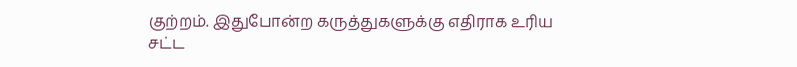குற்றம். இதுபோன்ற கருத்துகளுக்கு எதிராக உரிய சட்ட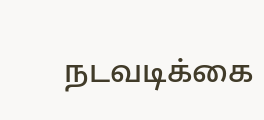நடவடிக்கை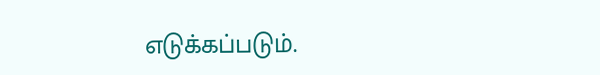எடுக்கப்படும்.